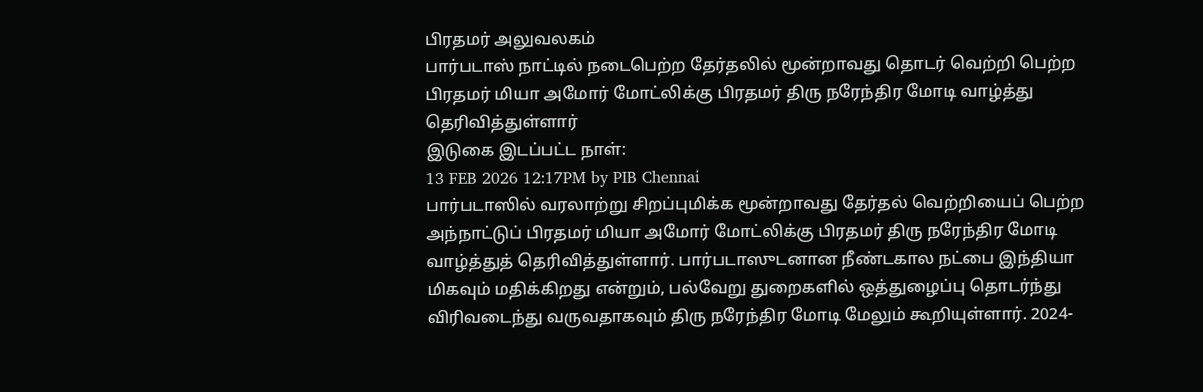பிரதமர் அலுவலகம்
பார்படாஸ் நாட்டில் நடைபெற்ற தேர்தலில் மூன்றாவது தொடர் வெற்றி பெற்ற பிரதமர் மியா அமோர் மோட்லிக்கு பிரதமர் திரு நரேந்திர மோடி வாழ்த்து தெரிவித்துள்ளார்
இடுகை இடப்பட்ட நாள்:
13 FEB 2026 12:17PM by PIB Chennai
பார்படாஸில் வரலாற்று சிறப்புமிக்க மூன்றாவது தேர்தல் வெற்றியைப் பெற்ற அந்நாட்டுப் பிரதமர் மியா அமோர் மோட்லிக்கு பிரதமர் திரு நரேந்திர மோடி வாழ்த்துத் தெரிவித்துள்ளார். பார்படாஸுடனான நீண்டகால நட்பை இந்தியா மிகவும் மதிக்கிறது என்றும், பல்வேறு துறைகளில் ஒத்துழைப்பு தொடர்ந்து விரிவடைந்து வருவதாகவும் திரு நரேந்திர மோடி மேலும் கூறியுள்ளார். 2024-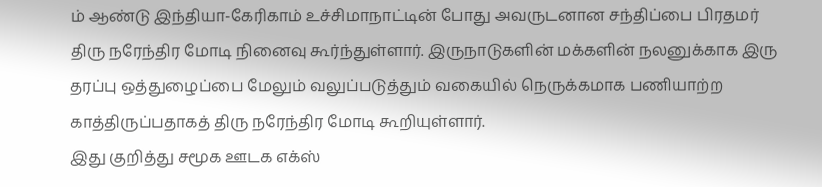ம் ஆண்டு இந்தியா-கேரிகாம் உச்சிமாநாட்டின் போது அவருடனான சந்திப்பை பிரதமர் திரு நரேந்திர மோடி நினைவு கூர்ந்துள்ளார். இருநாடுகளின் மக்களின் நலனுக்காக இரு தரப்பு ஒத்துழைப்பை மேலும் வலுப்படுத்தும் வகையில் நெருக்கமாக பணியாற்ற காத்திருப்பதாகத் திரு நரேந்திர மோடி கூறியுள்ளார்.
இது குறித்து சமூக ஊடக எக்ஸ்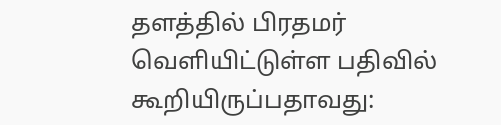தளத்தில் பிரதமர் வெளியிட்டுள்ள பதிவில் கூறியிருப்பதாவது: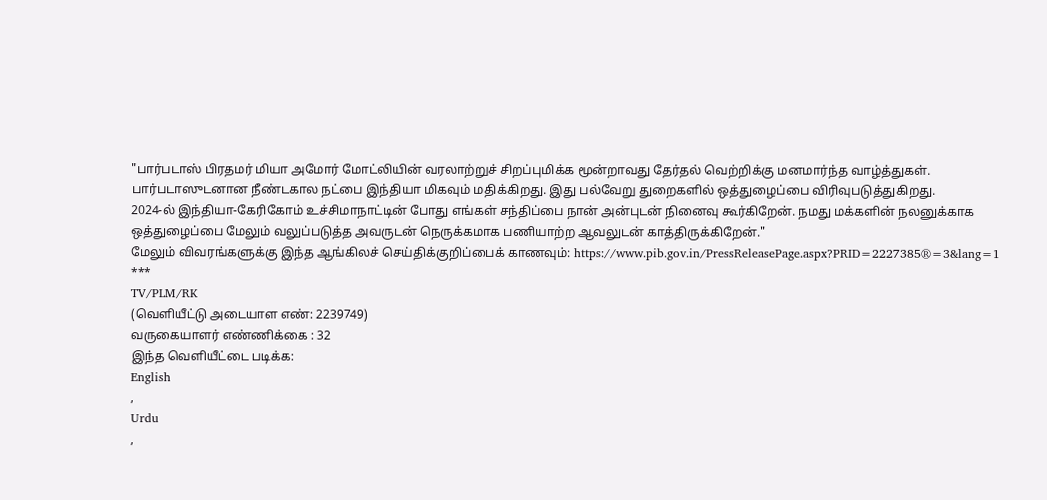"பார்படாஸ் பிரதமர் மியா அமோர் மோட்லியின் வரலாற்றுச் சிறப்புமிக்க மூன்றாவது தேர்தல் வெற்றிக்கு மனமார்ந்த வாழ்த்துகள்.
பார்படாஸுடனான நீண்டகால நட்பை இந்தியா மிகவும் மதிக்கிறது. இது பல்வேறு துறைகளில் ஒத்துழைப்பை விரிவுபடுத்துகிறது.
2024-ல் இந்தியா-கேரிகோம் உச்சிமாநாட்டின் போது எங்கள் சந்திப்பை நான் அன்புடன் நினைவு கூர்கிறேன். நமது மக்களின் நலனுக்காக ஒத்துழைப்பை மேலும் வலுப்படுத்த அவருடன் நெருக்கமாக பணியாற்ற ஆவலுடன் காத்திருக்கிறேன்."
மேலும் விவரங்களுக்கு இந்த ஆங்கிலச் செய்திக்குறிப்பைக் காணவும்: https://www.pib.gov.in/PressReleasePage.aspx?PRID=2227385®=3&lang=1
***
TV/PLM/RK
(வெளியீட்டு அடையாள எண்: 2239749)
வருகையாளர் எண்ணிக்கை : 32
இந்த வெளியீட்டை படிக்க:
English
,
Urdu
,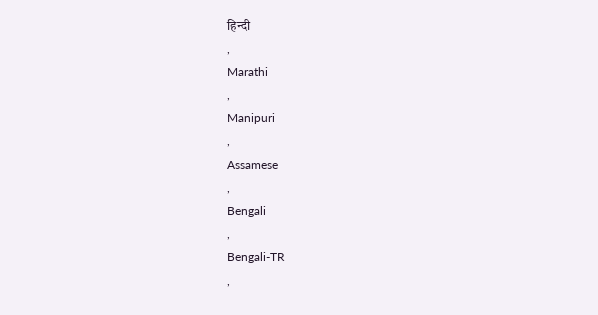हिन्दी
,
Marathi
,
Manipuri
,
Assamese
,
Bengali
,
Bengali-TR
,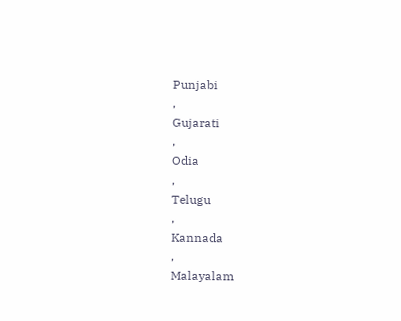Punjabi
,
Gujarati
,
Odia
,
Telugu
,
Kannada
,
Malayalam